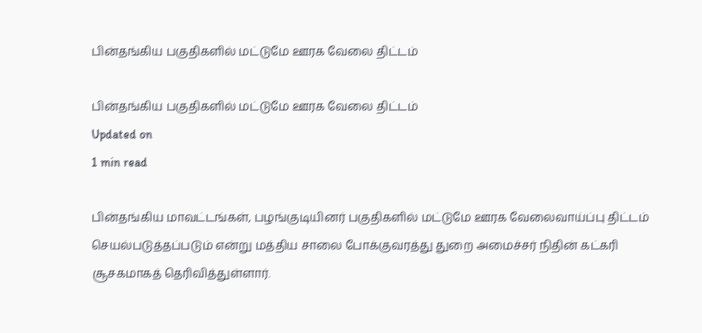பின்தங்கிய பகுதிகளில் மட்டுமே ஊரக வேலை திட்டம்

பின்தங்கிய பகுதிகளில் மட்டுமே ஊரக வேலை திட்டம்
Updated on
1 min read

பின்தங்கிய மாவட்டங்கள், பழங்குடியினர் பகுதிகளில் மட்டுமே ஊரக வேலைவாய்ப்பு திட்டம் செயல்படுத்தப்படும் என்று மத்திய சாலை போக்குவரத்து துறை அமைச்சர் நிதின் கட்கரி சூசகமாகத் தெரிவித்துள்ளார்.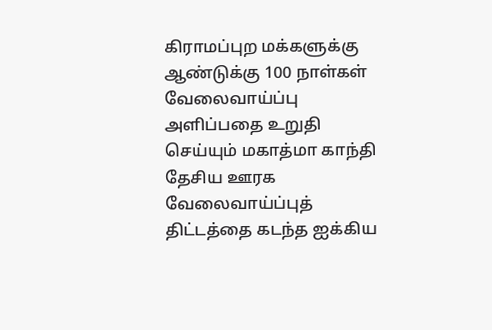கிராமப்புற மக்களுக்கு ஆண்டுக்கு 100 நாள்கள் வேலைவாய்ப்பு அளிப்பதை உறுதி செய்யும் மகாத்மா காந்தி தேசிய ஊரக வேலைவாய்ப்புத் திட்டத்தை கடந்த ஐக்கிய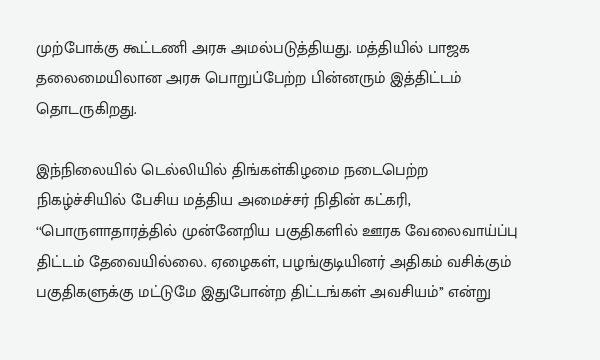முற்போக்கு கூட்டணி அரசு அமல்படுத்தியது. மத்தியில் பாஜக தலைமையிலான அரசு பொறுப்பேற்ற பின்னரும் இத்திட்டம் தொடருகிறது.

இந்நிலையில் டெல்லியில் திங்கள்கிழமை நடைபெற்ற நிகழ்ச்சியில் பேசிய மத்திய அமைச்சர் நிதின் கட்கரி, ‘‘பொருளாதாரத்தில் முன்னேறிய பகுதிகளில் ஊரக வேலைவாய்ப்பு திட்டம் தேவையில்லை. ஏழைகள், பழங்குடியினர் அதிகம் வசிக்கும் பகுதிகளுக்கு மட்டுமே இதுபோன்ற திட்டங்கள் அவசியம்’’ என்று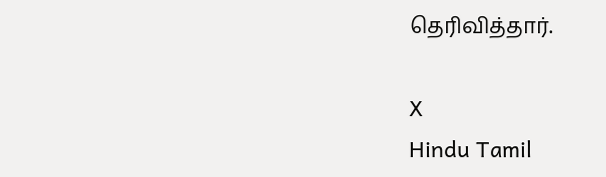தெரிவித்தார்.

X
Hindu Tamil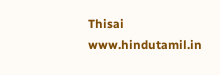Thisai
www.hindutamil.in